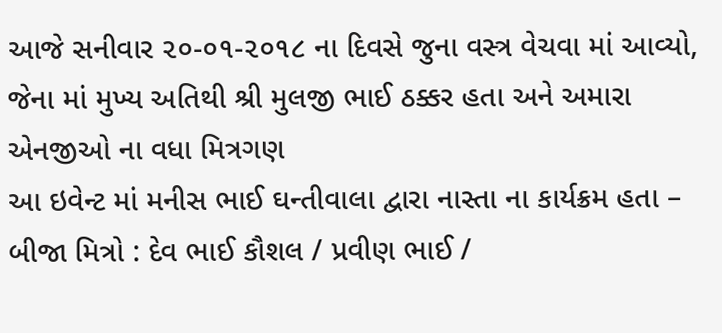આજે સનીવાર ૨૦-૦૧-૨૦૧૮ ના દિવસે જુના વસ્ત્ર વેચવા માં આવ્યો, જેના માં મુખ્ય અતિથી શ્રી મુલજી ભાઈ ઠક્કર હતા અને અમારા એનજીઓ ના વધા મિત્રગણ
આ ઇવેન્ટ માં મનીસ ભાઈ ઘન્તીવાલા દ્વારા નાસ્તા ના કાર્યક્રમ હતા – બીજા મિત્રો : દેવ ભાઈ કૌશલ / પ્રવીણ ભાઈ /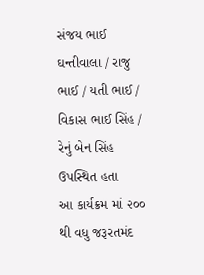સંજય ભાઈ ઘન્તીવાલા / રાજુ ભાઈ / યતી ભાઈ / વિકાસ ભાઈ સિંહ / રેનું બેન સિંહ ઉપસ્થિત હતા
આ કાર્યક્રમ માં ૨૦૦ થી વધુ જરૂરતમંદ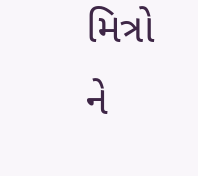મિત્રો ને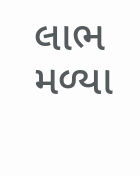લાભ મળ્યા